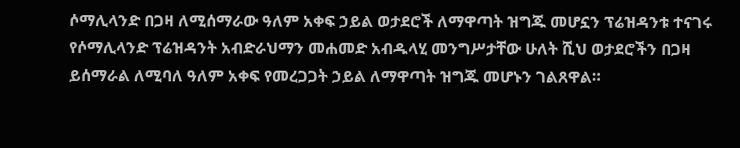ሶማሊላንድ በጋዛ ለሚሰማራው ዓለም አቀፍ ኃይል ወታደሮች ለማዋጣት ዝግጁ መሆኗን ፕሬዝዳንቱ ተናገሩ
የሶማሊላንድ ፕሬዝዳንት አብድራህማን መሐመድ አብዱላሂ መንግሥታቸው ሁለት ሺህ ወታደሮችን በጋዛ ይሰማራል ለሚባለ ዓለም አቀፍ የመረጋጋት ኃይል ለማዋጣት ዝግጁ መሆኑን ገልጸዋል።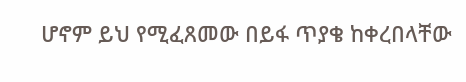ሆኖም ይህ የሚፈጸመው በይፋ ጥያቄ ከቀረበላቸው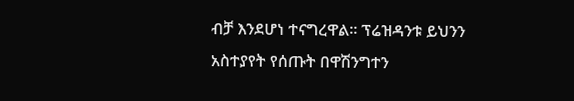ብቻ እንደሆነ ተናግረዋል። ፕሬዝዳንቱ ይህንን አስተያየት የሰጡት በዋሽንግተን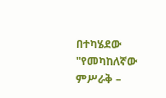በተካሄደው "የመካከለኛው ምሥራቅ –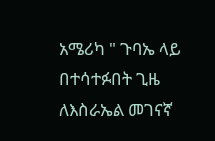አሜሪካ " ጉባኤ ላይ በተሳተፉበት ጊዜ ለእስራኤል መገናኛ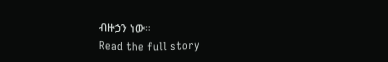ብዙኃን ነው።
Read the full story